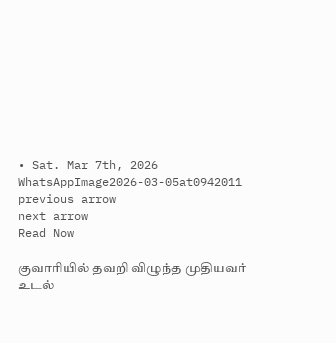• Sat. Mar 7th, 2026
WhatsAppImage2026-03-05at0942011
previous arrow
next arrow
Read Now

குவாரியில் தவறி விழுந்த முதியவர் உடல்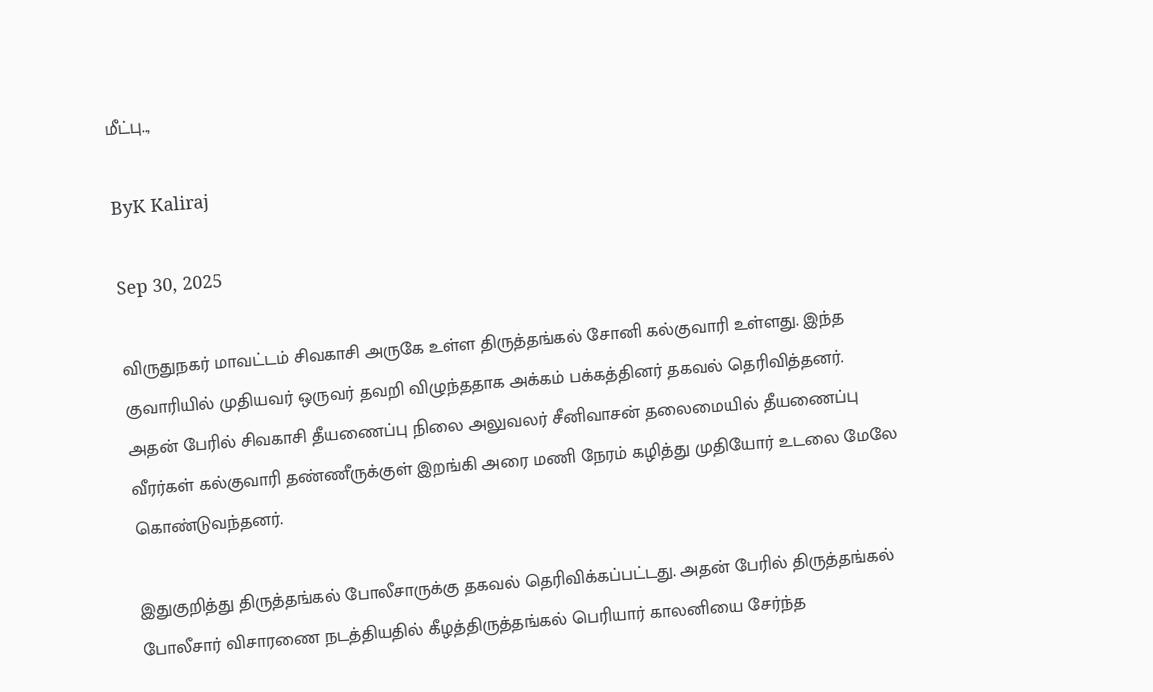மீட்பு..,

ByK Kaliraj

Sep 30, 2025

விருதுநகர் மாவட்டம் சிவகாசி அருகே உள்ள திருத்தங்கல் சோனி கல்குவாரி உள்ளது. இந்த குவாரியில் முதியவர் ஒருவர் தவறி விழுந்ததாக அக்கம் பக்கத்தினர் தகவல் தெரிவித்தனர். அதன் பேரில் சிவகாசி தீயணைப்பு நிலை அலுவலர் சீனிவாசன் தலைமையில் தீயணைப்பு வீரர்கள் கல்குவாரி தண்ணீருக்குள் இறங்கி அரை மணி நேரம் கழித்து முதியோர் உடலை மேலே கொண்டுவந்தனர்.

இதுகுறித்து திருத்தங்கல் போலீசாருக்கு தகவல் தெரிவிக்கப்பட்டது. அதன் பேரில் திருத்தங்கல் போலீசார் விசாரணை நடத்தியதில் கீழத்திருத்தங்கல் பெரியார் காலனியை சேர்ந்த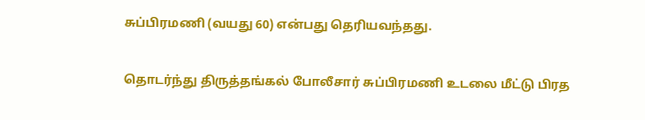சுப்பிரமணி (வயது 60) என்பது தெரியவந்தது.

தொடர்ந்து திருத்தங்கல் போலீசார் சுப்பிரமணி உடலை மீட்டு பிரத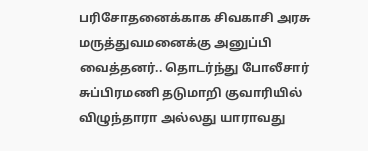பரிசோதனைக்காக சிவகாசி அரசு மருத்துவமனைக்கு அனுப்பி வைத்தனர்.. தொடர்ந்து போலீசார் சுப்பிரமணி தடுமாறி குவாரியில் விழுந்தாரா அல்லது யாராவது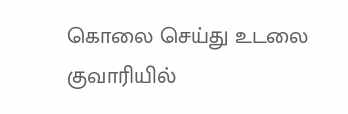கொலை செய்து உடலை குவாரியில்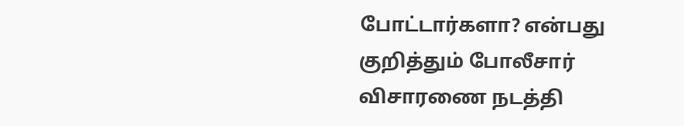போட்டார்களா? என்பது குறித்தும் போலீசார் விசாரணை நடத்தி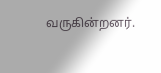வருகின்றனர்.